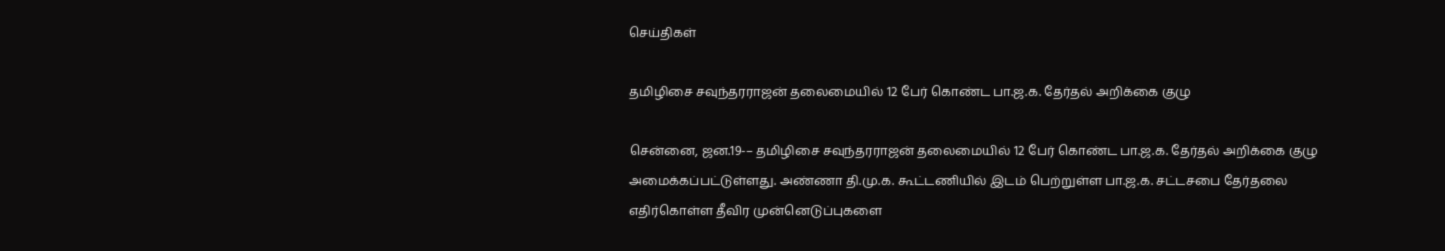செய்திகள்

தமிழிசை சவுந்தரராஜன் தலைமையில் 12 பேர் கொண்ட பா.ஜ.க. தேர்தல் அறிக்கை குழு

சென்னை, ஜன.19-– தமிழிசை சவுந்தரராஜன் தலைமையில் 12 பேர் கொண்ட பா.ஜ.க. தேர்தல் அறிக்கை குழு அமைக்கப்பட்டுள்ளது. அண்ணா தி.மு.க. கூட்டணியில் இடம் பெற்றுள்ள பா.ஜ.க. சட்டசபை தேர்தலை எதிர்கொள்ள தீவிர முன்னெடுப்புகளை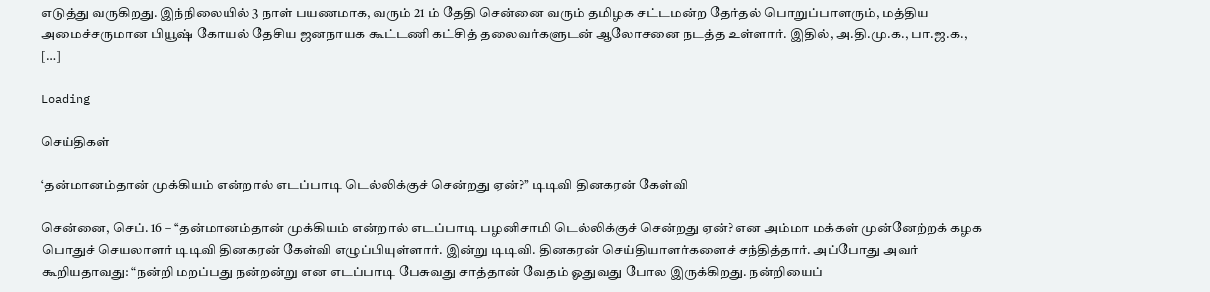எடுத்து வருகிறது. இந்நிலையில் 3 நாள் பயணமாக, வரும் 21 ம் தேதி சென்னை வரும் தமிழக சட்டமன்ற தேர்தல் பொறுப்பாளரும், மத்திய அமைச்சருமான பியூஷ் கோயல் தேசிய ஜனநாயக கூட்டணி கட்சித் தலைவர்களுடன் ஆலோசனை நடத்த உள்ளார். இதில், அ.தி.மு.க., பா.ஜ.க., […]

Loading

செய்திகள்

‘தன்மானம்தான் முக்கியம் என்றால் எடப்பாடி டெல்லிக்குச் சென்றது ஏன்?’’ டிடிவி தினகரன் கேள்வி

சென்னை, செப். 16 – ‘‘தன்மானம்தான் முக்கியம் என்றால் எடப்பாடி பழனிசாமி டெல்லிக்குச் சென்றது ஏன்? என அம்மா மக்கள் முன்னேற்றக் கழக பொதுச் செயலாளர் டிடிவி தினகரன் கேள்வி எழுப்பியுள்ளார். இன்று டிடிவி. தினகரன் செய்தியாளர்களைச் சந்தித்தார். அப்போது அவர் கூறியதாவது: “நன்றி மறப்பது நன்றன்று என எடப்பாடி பேசுவது சாத்தான் வேதம் ஓதுவது போல இருக்கிறது. நன்றியைப்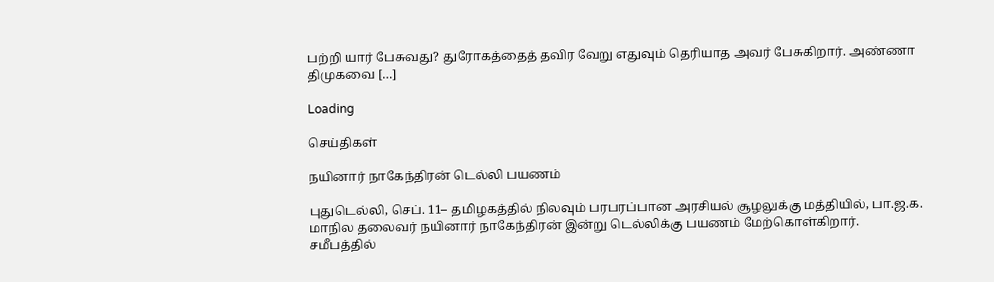பற்றி யார் பேசுவது? துரோகத்தைத் தவிர வேறு எதுவும் தெரியாத அவர் பேசுகிறார். அண்ணா திமுகவை […]

Loading

செய்திகள்

நயினார் நாகேந்திரன் டெல்லி பயணம்

புதுடெல்லி, செப். 11– தமிழகத்தில் நிலவும் பரபரப்பான அரசியல் சூழலுக்கு மத்தியில், பா.ஜ.க. மாநில தலைவர் நயினார் நாகேந்திரன் இன்று டெல்லிக்கு பயணம் மேற்கொள்கிறார். சமீபத்தில்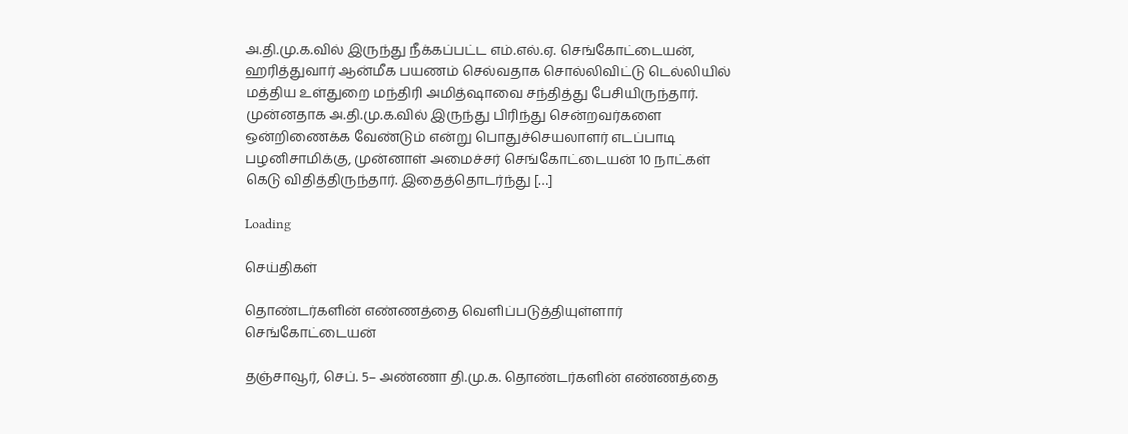அ.தி.மு.க.வில் இருந்து நீக்கப்பட்ட எம்.எல்.ஏ. செங்கோட்டையன், ஹரித்துவார் ஆன்மீக பயணம் செல்வதாக சொல்லிவிட்டு டெல்லியில் மத்திய உள்துறை மந்திரி அமித்ஷாவை சந்தித்து பேசியிருந்தார். முன்னதாக அ.தி.மு.க.வில் இருந்து பிரிந்து சென்றவர்களை ஒன்றிணைக்க வேண்டும் என்று பொதுச்செயலாளர் எடப்பாடி பழனிசாமிக்கு, முன்னாள் அமைச்சர் செங்கோட்டையன் 10 நாட்கள் கெடு விதித்திருந்தார். இதைத்தொடர்ந்து […]

Loading

செய்திகள்

தொண்டர்களின் எண்ணத்தை வெளிப்படுத்தியுள்ளார் செங்கோட்டையன்

தஞ்சாவூர், செப். 5– அண்ணா தி.மு.க. தொண்டர்களின் எண்ணத்தை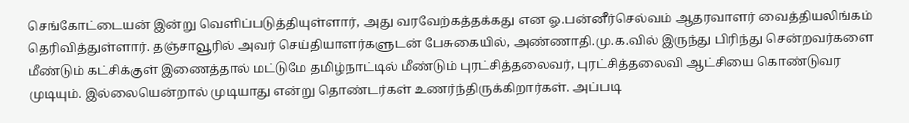செங்கோட்டையன் இன்று வெளிப்படுத்தியுள்ளார், அது வரவேற்கத்தக்கது என ஓ.பன்னீர்செல்வம் ஆதரவாளர் வைத்தியலிங்கம் தெரிவித்துள்ளார். தஞ்சாவூரில் அவர் செய்தியாளர்களுடன் பேசுகையில், அண்ணாதி.மு.க.வில் இருந்து பிரிந்து சென்றவர்களை மீண்டும் கட்சிக்குள் இணைத்தால் மட்டுமே தமிழ்நாட்டில் மீண்டும் புரட்சித்தலைவர், புரட்சித்தலைவி ஆட்சியை கொண்டுவர முடியும். இல்லையென்றால் முடியாது என்று தொண்டர்கள் உணர்ந்திருக்கிறார்கள். அப்படி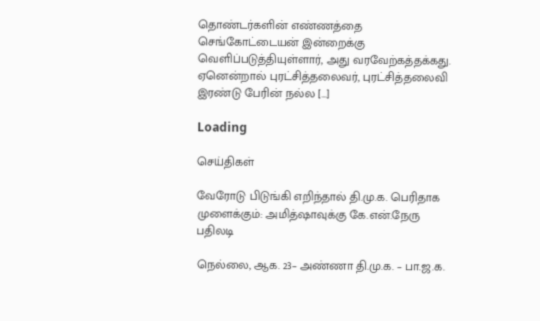தொண்டர்களின் எண்ணத்தை செங்கோட்டையன் இன்றைக்கு வெளிப்படுத்தியுள்ளார், அது வரவேற்கத்தக்கது. ஏனென்றால் புரட்சித்தலைவர், புரட்சித்தலைவி இரண்டு பேரின் நல்ல […]

Loading

செய்திகள்

வேரோடு பிடுங்கி எறிந்தால் தி.மு.க. பெரிதாக முளைக்கும்: அமித்ஷாவுக்கு கே.என்.நேரு பதிலடி

நெல்லை, ஆக. 23– அண்ணா தி.மு.க. – பா.ஜ.க.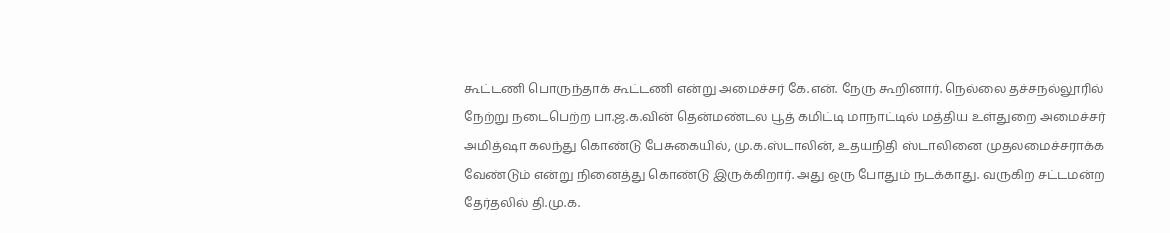கூட்டணி பொருந்தாக் கூட்டணி என்று அமைச்சர் கே.என். நேரு கூறினார். நெல்லை தச்சநல்லூரில் நேற்று நடைபெற்ற பா.ஜ.க.வின் தென்மண்டல பூத் கமிட்டி மாநாட்டில் மத்திய உள்துறை அமைச்சர் அமித்ஷா கலந்து கொண்டு பேசுகையில், மு.க.ஸ்டாலின், உதயநிதி ஸ்டாலினை முதலமைச்சராக்க வேண்டும் என்று நினைத்து கொண்டு இருக்கிறார். அது ஒரு போதும் நடக்காது. வருகிற சட்டமன்ற தேர்தலில் தி.மு.க.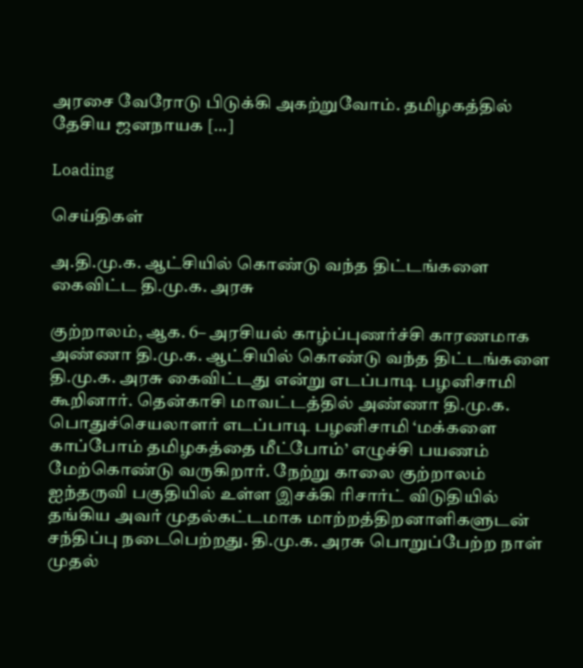அரசை வேரோடு பிடுக்கி அகற்றுவோம். தமிழகத்தில் தேசிய ஜனநாயக […]

Loading

செய்திகள்

அ.தி.மு.க. ஆட்சியில் கொண்டு வந்த திட்டங்களை கைவிட்ட தி.மு.க. அரசு

குற்றாலம், ஆக. 6– அரசியல் காழ்ப்புணர்ச்சி காரணமாக அண்ணா தி.மு.க. ஆட்சியில் கொண்டு வந்த திட்டங்களை தி.மு.க. அரசு கைவிட்டது என்று எடப்பாடி பழனிசாமி கூறினார். தென்காசி மாவட்டத்தில் அண்ணா தி.மு.க. பொதுச்செயலாளர் எடப்பாடி பழனிசாமி ‘மக்களை காப்போம் தமிழகத்தை மீட்போம்’ எழுச்சி பயணம் மேற்கொண்டு வருகிறார். நேற்று காலை குற்றாலம் ஐந்தருவி பகுதியில் உள்ள இசக்கி ரிசார்ட் விடுதியில் தங்கிய அவர் முதல்கட்டமாக மாற்றத்திறனாளிகளுடன் சந்திப்பு நடைபெற்றது. தி.மு.க. அரசு பொறுப்பேற்ற நாள் முதல்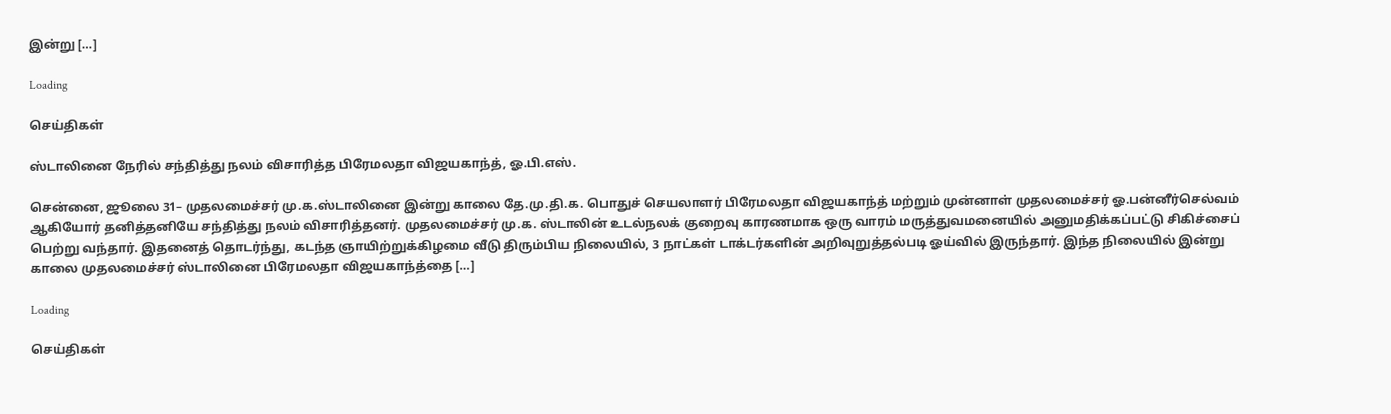இன்று […]

Loading

செய்திகள்

ஸ்டாலினை நேரில் சந்தித்து நலம் விசாரித்த பிரேமலதா விஜயகாந்த், ஓ.பி.எஸ்.

சென்னை, ஜூலை 31– முதலமைச்சர் மு.க.ஸ்டாலினை இன்று காலை தே.மு.தி.க. பொதுச் செயலாளர் பிரேமலதா விஜயகாந்த் மற்றும் முன்னாள் முதலமைச்சர் ஓ.பன்னீர்செல்வம் ஆகியோர் தனித்தனியே சந்தித்து நலம் விசாரித்தனர். முதலமைச்சர் மு.க. ஸ்டாலின் உடல்நலக் குறைவு காரணமாக ஒரு வாரம் மருத்துவமனையில் அனுமதிக்கப்பட்டு சிகிச்சைப் பெற்று வந்தார். இதனைத் தொடர்ந்து, கடந்த ஞாயிற்றுக்கிழமை வீடு திரும்பிய நிலையில், 3 நாட்கள் டாக்டர்களின் அறிவுறுத்தல்படி ஓய்வில் இருந்தார். இந்த நிலையில் இன்று காலை முதலமைச்சர் ஸ்டாலினை பிரேமலதா விஜயகாந்த்தை […]

Loading

செய்திகள்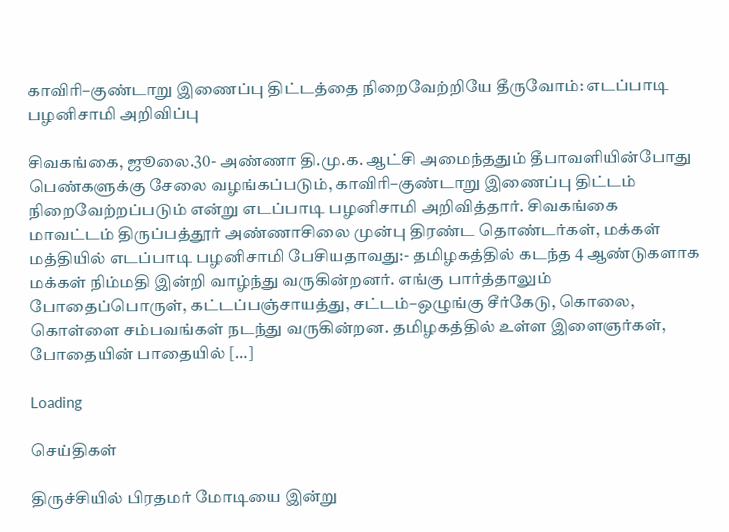காவிரி–குண்டாறு இணைப்பு திட்டத்தை நிறைவேற்றியே தீருவோம்: எடப்பாடி பழனிசாமி அறிவிப்பு

சிவகங்கை, ஜூலை.30- அண்ணா தி.மு.க. ஆட்சி அமைந்ததும் தீபாவளியின்போது பெண்களுக்கு சேலை வழங்கப்படும், காவிரி–குண்டாறு இணைப்பு திட்டம் நிறைவேற்றப்படும் என்று எடப்பாடி பழனிசாமி அறிவித்தார். சிவகங்கை மாவட்டம் திருப்பத்தூர் அண்ணாசிலை முன்பு திரண்ட தொண்டர்கள், மக்கள் மத்தியில் எடப்பாடி பழனிசாமி பேசியதாவது:- தமிழகத்தில் கடந்த 4 ஆண்டுகளாக மக்கள் நிம்மதி இன்றி வாழ்ந்து வருகின்றனர். எங்கு பார்த்தாலும் போதைப்பொருள், கட்டப்பஞ்சாயத்து, சட்டம்–ஒழுங்கு சீர்கேடு, கொலை, கொள்ளை சம்பவங்கள் நடந்து வருகின்றன. தமிழகத்தில் உள்ள இளைஞர்கள், போதையின் பாதையில் […]

Loading

செய்திகள்

திருச்சியில் பிரதமர் மோடியை இன்று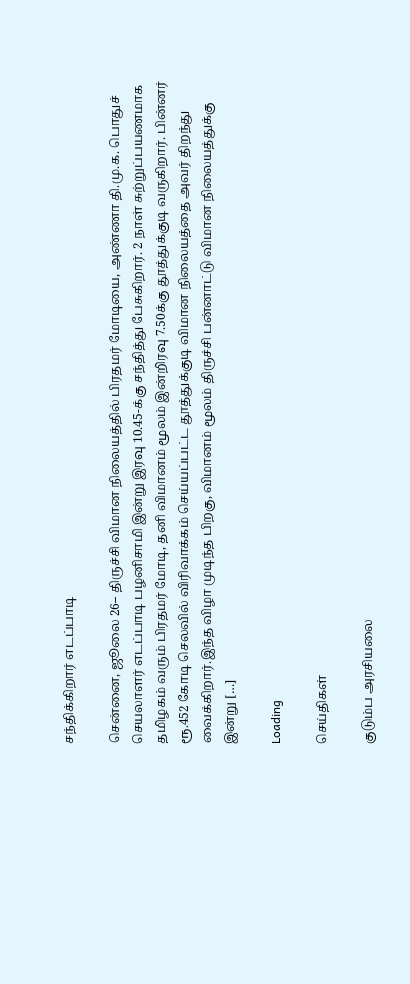சந்திக்கிறார் எடப்பாடி

சென்னை, ஜூலை 26– திருச்சி விமான நிலையத்தில் பிரதமர் மோடியை, அண்ணா தி.மு.க. பொதுச் செயலாளர் எடப்பாடி பழனிசாமி இன்று இரவு 10.45-க்கு சந்தித்து பேசுகிறார். 2 நாள் சுற்றுப்பயணமாக தமிழகம் வரும் பிரதமர் மோடி, தனி விமானம் மூலம் இன்றிரவு 7.50க்கு தூத்துக்குடி வருகிறார். பின்னர் ரூ.452 கோடி செலவில் விரிவாக்கம் செய்யப்பட்ட தூத்துக்குடி விமான நிலையத்தை அவர் திறந்து வைக்கிறார்.இந்த விழா முடிந்த பிறகு, விமானம் மூலம் திருச்சி பன்னாட்டு விமான நிலையத்துக்கு இன்று […]

Loading

செய்திகள்

குடும்ப அரசியலை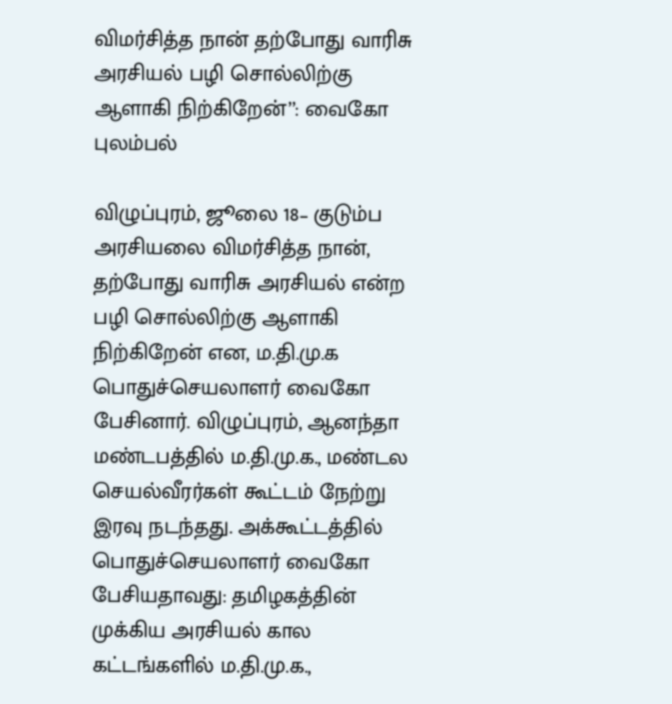விமர்சித்த நான் தற்போது வாரிசு அரசியல் பழி சொல்லிற்கு ஆளாகி நிற்கிறேன்’’: வைகோ புலம்பல்

விழுப்புரம், ஜூலை 18– குடும்ப அரசியலை விமர்சித்த நான், தற்போது வாரிசு அரசியல் என்ற பழி சொல்லிற்கு ஆளாகி நிற்கிறேன் என, ம.தி.மு.க பொதுச்செயலாளர் வைகோ பேசினார். விழுப்புரம், ஆனந்தா மண்டபத்தில் ம.தி.மு.க., மண்டல செயல்வீரர்கள் கூட்டம் நேற்று இரவு நடந்தது. அக்கூட்டத்தில் பொதுச்செயலாளர் வைகோ பேசியதாவது: தமிழகத்தின் முக்கிய அரசியல் கால கட்டங்களில் ம.தி.மு.க.,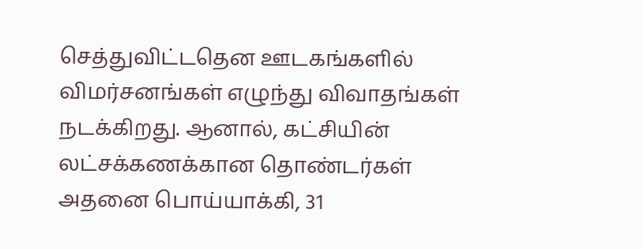செத்துவிட்டதென ஊடகங்களில் விமர்சனங்கள் எழுந்து விவாதங்கள் நடக்கிறது. ஆனால், கட்சியின் லட்சக்கணக்கான தொண்டர்கள் அதனை பொய்யாக்கி, 31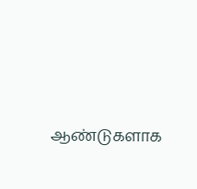ஆண்டுகளாக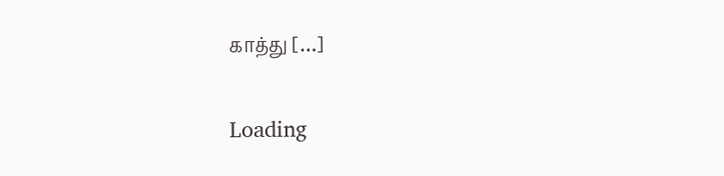காத்து […]

Loading